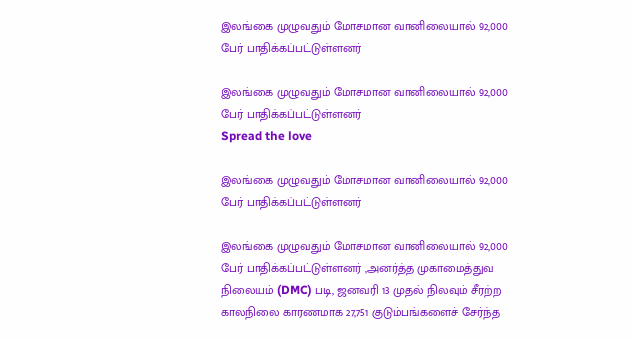இலங்கை முழுவதும் மோசமான வானிலையால் 92,000 பேர் பாதிக்கப்பட்டுள்ளனர்

இலங்கை முழுவதும் மோசமான வானிலையால் 92,000 பேர் பாதிக்கப்பட்டுள்ளனர்
Spread the love

இலங்கை முழுவதும் மோசமான வானிலையால் 92,000 பேர் பாதிக்கப்பட்டுள்ளனர்

இலங்கை முழுவதும் மோசமான வானிலையால் 92,000 பேர் பாதிக்கப்பட்டுள்ளனர் ,அனர்த்த முகாமைத்துவ நிலையம் (DMC) படி, ஜனவரி 13 முதல் நிலவும் சீரற்ற காலநிலை காரணமாக 27,751 குடும்பங்களைச் சேர்ந்த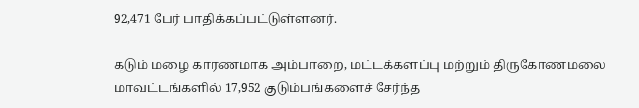92,471 பேர் பாதிக்கப்பட்டுள்ளனர்.

கடும் மழை காரணமாக அம்பாறை, மட்டக்களப்பு மற்றும் திருகோணமலை மாவட்டங்களில் 17,952 குடும்பங்களைச் சேர்ந்த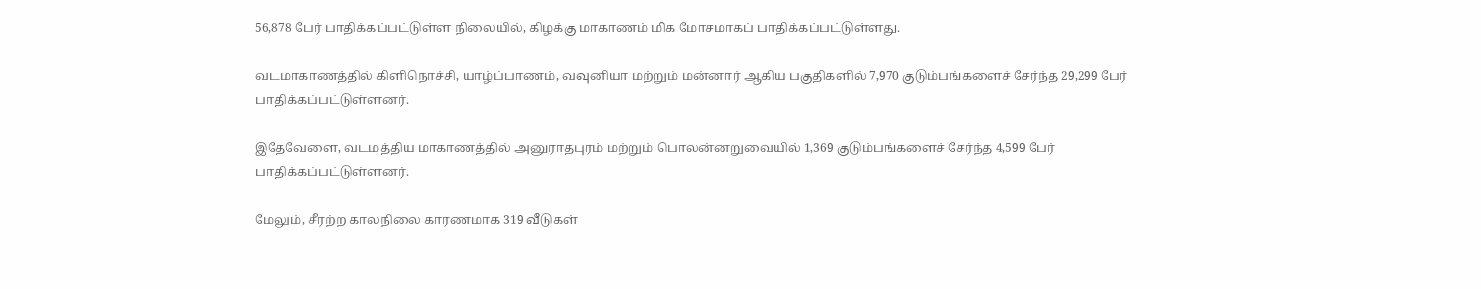56,878 பேர் பாதிக்கப்பட்டுள்ள நிலையில், கிழக்கு மாகாணம் மிக மோசமாகப் பாதிக்கப்பட்டுள்ளது.

வடமாகாணத்தில் கிளிநொச்சி, யாழ்ப்பாணம், வவுனியா மற்றும் மன்னார் ஆகிய பகுதிகளில் 7,970 குடும்பங்களைச் சேர்ந்த 29,299 பேர் பாதிக்கப்பட்டுள்ளனர்.

இதேவேளை, வடமத்திய மாகாணத்தில் அனுராதபுரம் மற்றும் பொலன்னறுவையில் 1,369 குடும்பங்களைச் சேர்ந்த 4,599 பேர் பாதிக்கப்பட்டுள்ளனர்.

மேலும், சீரற்ற காலநிலை காரணமாக 319 வீடுகள்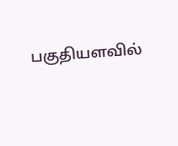பகுதியளவில்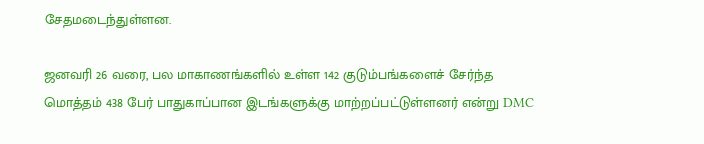சேதமடைந்துள்ளன.

ஜனவரி 26 வரை, பல மாகாணங்களில் உள்ள 142 குடும்பங்களைச் சேர்ந்த மொத்தம் 438 பேர் பாதுகாப்பான இடங்களுக்கு மாற்றப்பட்டுள்ளனர் என்று DMC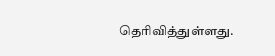தெரிவித்துள்ளது.